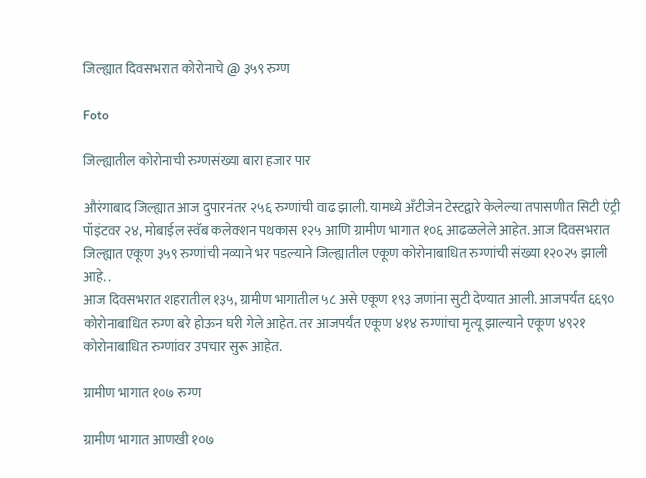जिल्ह्यात दिवसभरात कोरोनाचे @ ३५९ रुग्ण

Foto

जिल्ह्यातील कोरोनाची रुग्णसंख्या बारा हजार पार

औरंगाबाद जिल्ह्यात आज दुपारनंतर २५६ रुग्णांची वाढ झाली. यामध्ये अँटीजेन टेस्टद्वारे केलेल्या तपासणीत सिटी एंट्री पॉइंटवर २४, मोबाईल स्वॅब कलेक्शन पथकास १२५ आणि ग्रामीण भागात १०६ आढळलेले आहेत. आज दिवसभरात जिल्ह्यात एकूण ३५९ रुग्णांची नव्याने भर पडल्याने जिल्ह्यातील एकूण कोरोनाबाधित रुग्णांची संख्या १२०२५ झाली आहे. .
आज दिवसभरात शहरातील १३५, ग्रामीण भागातील ५८ असे एकूण १९३ जणांना सुटी देण्यात आली. आजपर्यंत ६६९० कोरोनाबाधित रुग्ण बरे होऊन घरी गेले आहेत. तर आजपर्यंत एकूण ४१४ रुग्णांचा मृत्यू झाल्याने एकूण ४९२१ कोरोनाबाधित रुग्णांवर उपचार सुरू आहेत.

ग्रामीण भागात १०७ रुग्ण

ग्रामीण भागात आणखी १०७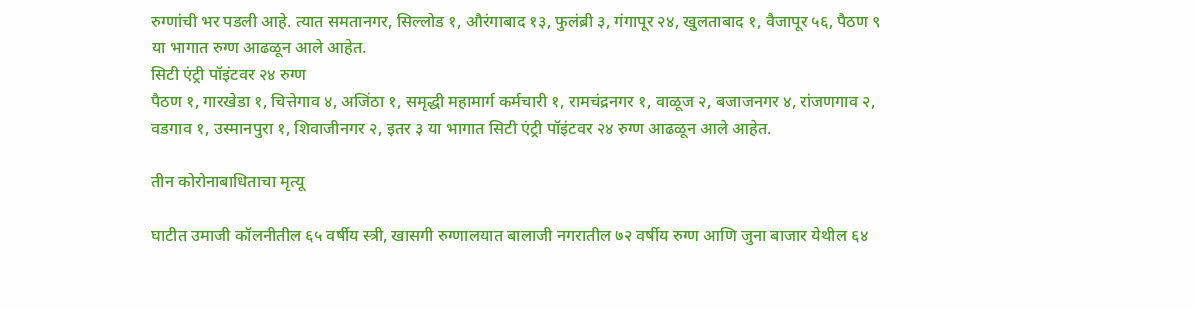रुग्णांची भर पडली आहे. त्यात समतानगर, सिल्लोड १, औरंगाबाद १३, फुलंब्री ३, गंगापूर २४, खुलताबाद १, वैजापूर ५६, पैठण ९ या भागात रुग्ण आढळून आले आहेत.
सिटी एंट्री पॉइंटवर २४ रुग्ण
पैठण १, गारखेडा १, चित्तेगाव ४, अजिंठा १, समृद्धी महामार्ग कर्मचारी १, रामचंद्रनगर १, वाळूज २, बजाजनगर ४, रांजणगाव २, वडगाव १, उस्मानपुरा १, शिवाजीनगर २, इतर ३ या भागात सिटी एंट्री पॉइंटवर २४ रुग्ण आढळून आले आहेत.

तीन कोरोनाबाधिताचा मृत्यू

घाटीत उमाजी कॉलनीतील ६५ वर्षीय स्त्री, खासगी रुग्णालयात बालाजी नगरातील ७२ वर्षीय रुग्ण आणि जुना बाजार येथील ६४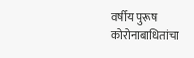वर्षीय पुरूष कोरोनाबाधितांचा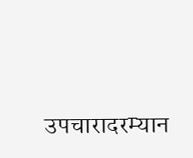उपचारादरम्यान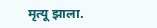मृत्यू झाला.